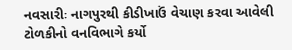નવસારીઃ નાગપુરથી કીડીખાઉં વેચાણ કરવા આવેલી ટોળકીનો વનવિભાગે કર્યો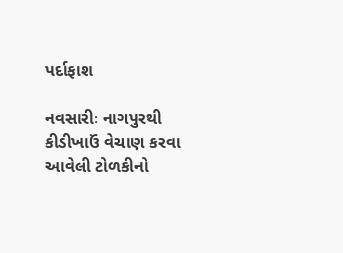પર્દાફાશ

નવસારીઃ નાગપુરથી કીડીખાઉં વેચાણ કરવા આવેલી ટોળકીનો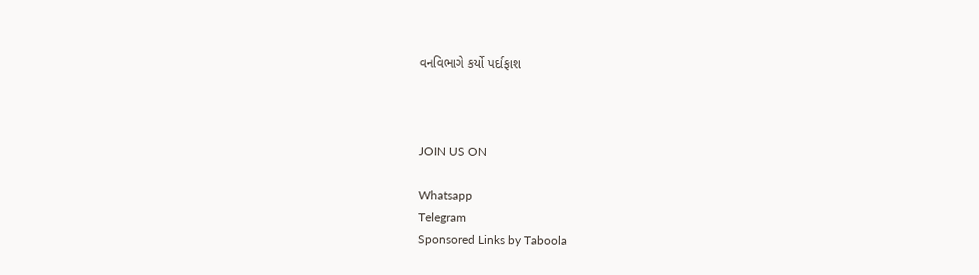વનવિભાગે કર્યો પર્દાફાશ



JOIN US ON

Whatsapp
Telegram
Sponsored Links by Taboola